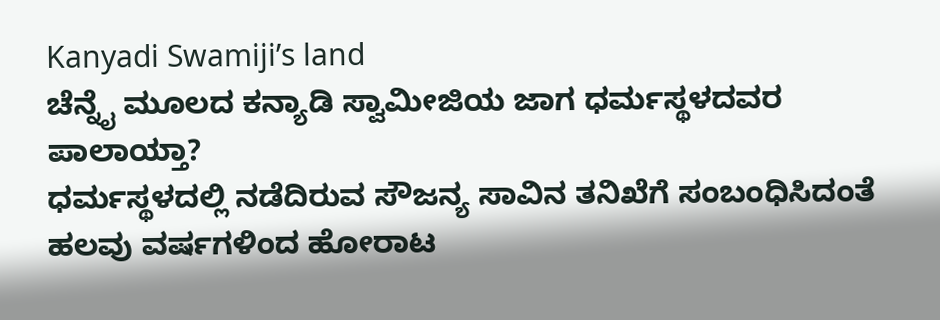Kanyadi Swamiji’s land
ಚೆನ್ನೈ ಮೂಲದ ಕನ್ಯಾಡಿ ಸ್ವಾಮೀಜಿಯ ಜಾಗ ಧರ್ಮಸ್ಥಳದವರ ಪಾಲಾಯ್ತಾ?
ಧರ್ಮಸ್ಥಳದಲ್ಲಿ ನಡೆದಿರುವ ಸೌಜನ್ಯ ಸಾವಿನ ತನಿಖೆಗೆ ಸಂಬಂಧಿಸಿದಂತೆ ಹಲವು ವರ್ಷಗಳಿಂದ ಹೋರಾಟ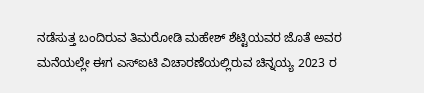ನಡೆಸುತ್ತ ಬಂದಿರುವ ತಿಮರೋಡಿ ಮಹೇಶ್ ಶೆಟ್ಟಿಯವರ ಜೊತೆ ಅವರ ಮನೆಯಲ್ಲೇ ಈಗ ಎಸ್ಐಟಿ ವಿಚಾರಣೆಯಲ್ಲಿರುವ ಚಿನ್ನಯ್ಯ 2023 ರ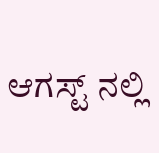ಆಗಸ್ಟ್ ನಲ್ಲಿ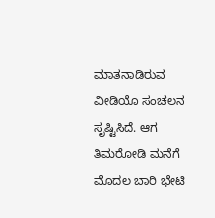ಮಾತನಾಡಿರುವ ವೀಡಿಯೊ ಸಂಚಲನ ಸೃಷ್ಟಿಸಿದೆ. ಆಗ ತಿಮರೋಡಿ ಮನೆಗೆ ಮೊದಲ ಬಾರಿ ಭೇಟಿ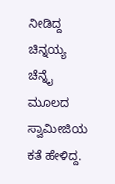ನೀಡಿದ್ದ ಚಿನ್ನಯ್ಯ ಚೆನ್ನೈ ಮೂಲದ ಸ್ವಾಮೀಜಿಯ ಕತೆ ಹೇಳಿದ್ದ.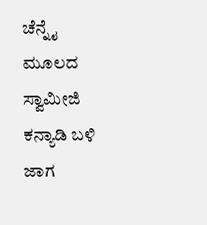ಚೆನ್ನೈ ಮೂಲದ ಸ್ವಾಮೀಜಿ ಕನ್ಯಾಡಿ ಬಳಿ ಜಾಗ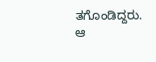ತಗೊಂಡಿದ್ದರು. ಆ